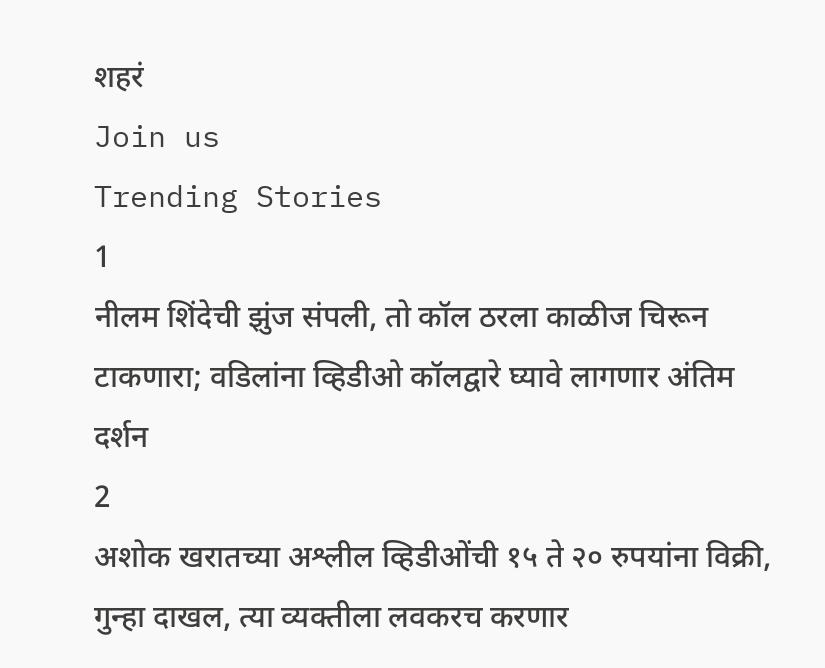शहरं
Join us
Trending Stories
1
नीलम शिंदेची झुंज संपली, तो कॉल ठरला काळीज चिरून टाकणारा; वडिलांना व्हिडीओ कॉलद्वारे घ्यावे लागणार अंतिम दर्शन
2
अशोक खरातच्या अश्लील व्हिडीओंची १५ ते २० रुपयांना विक्री, गुन्हा दाखल, त्या व्यक्तीला लवकरच करणार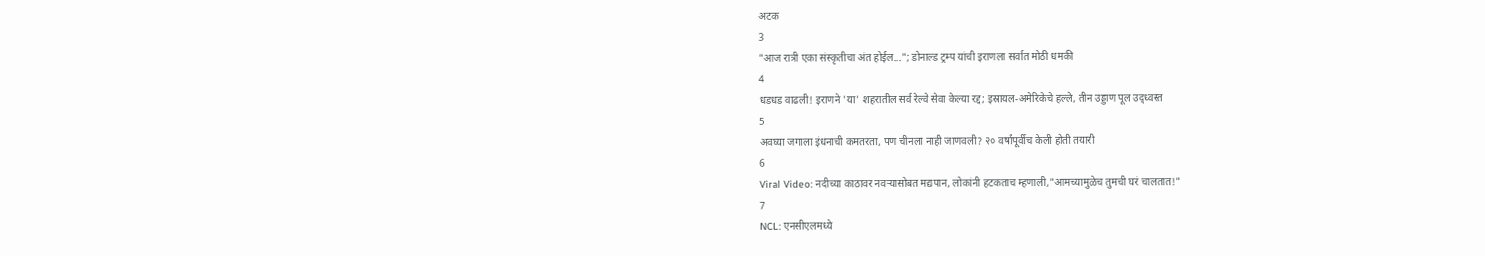अटक
3
"आज रात्री एका संस्कृतीचा अंत होईल..."; डोनाल्ड ट्रम्प यांची इराणला सर्वात मोठी धमकी
4
धडधड वाढली! इराणने 'या' शहरातील सर्व रेल्वे सेवा केल्या रद्द; इस्रायल-अमेरिकेचे हल्ले, तीन उड्डाण पूल उद्ध्वस्त
5
अवघ्या जगाला इंधनाची कमतरता, पण चीनला नाही जाणवली? २० वर्षांपूर्वीच केली होती तयारी
6
Viral Video: नदीच्या काठावर नवऱ्यासोबत मद्यपान, लोकांनी हटकताच म्हणाली,"आमच्यामुळेच तुमची घरं चालतात!"
7
NCL: एनसीएलमध्ये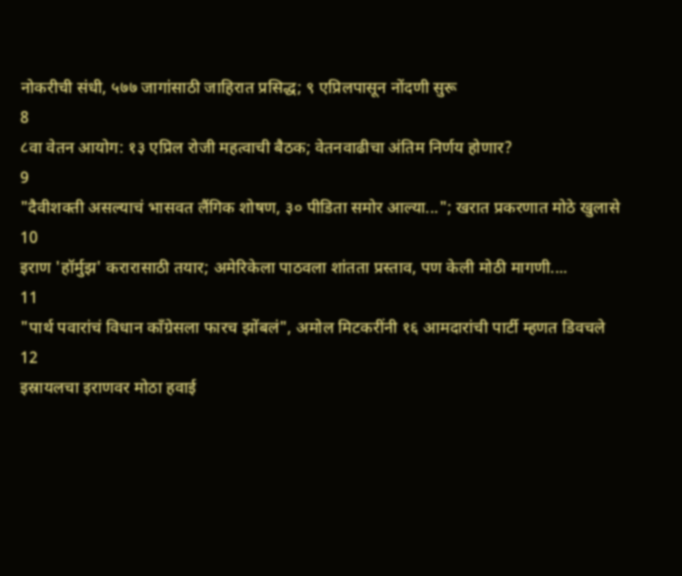नोकरीची संधी, ५७७ जागांसाठी जाहिरात प्रसिद्ध; ९ एप्रिलपासून नोंदणी सुरू
8
८वा वेतन आयोग: १३ एप्रिल रोजी महत्वाची बैठक; वेतनवाढीचा अंतिम निर्णय होणार?
9
"दैवीशक्ती असल्याचं भासवत लैंगिक शोषण, ३० पीडिता समोर आल्या..."; खरात प्रकरणात मोठे खुलासे
10
इराण 'हॉर्मुझ' करारासाठी तयार; अमेरिकेला पाठवला शांतता प्रस्ताव, पण केली मोठी मागणी....
11
"पार्थ पवारांचं विधान काँग्रेसला फारच झोंबलं", अमोल मिटकरींनी १६ आमदारांची पार्टी म्हणत डिवचले
12
इस्रायलचा इराणवर मोठा हवाई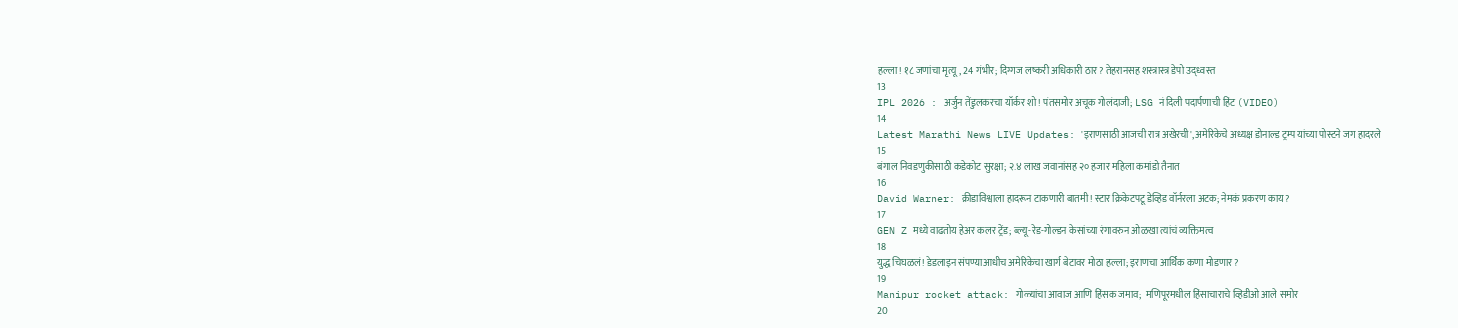हल्ला! १८ जणांचा मृत्यू, 24 गंभीर; दिग्गज लष्करी अधिकारी ठार? तेहरानसह शस्त्रास्त्र डेपो उद्ध्वस्त
13
IPL 2026 : अर्जुन तेंडुलकरचा यॉर्कर शो! पंतसमोर अचूक गोलंदाजी; LSG नं दिली पदार्पणाची हिंट (VIDEO)
14
Latest Marathi News LIVE Updates: 'इराणसाठी आजची रात्र अखेरची', अमेरिकेचे अध्यक्ष डोनाल्ड ट्रम्प यांच्या पोस्टने जग हादरले
15
बंगाल निवडणुकीसाठी कडेकोट सुरक्षा; २.४ लाख जवानांसह २० हजार महिला कमांडो तैनात
16
David Warner: क्रीडाविश्वाला हादरून टाकणारी बातमी! स्टार क्रिकेटपटू डेव्हिड वॉर्नरला अटक; नेमकं प्रकरण काय?
17
GEN Z मध्ये वाढतोय हेअर कलर ट्रेंड; ब्ल्यू-रेड-गोल्डन केसांच्या रंगावरुन ओळखा त्यांचं व्यक्तिमत्व
18
युद्ध चिघळलं! डेडलाइन संपण्याआधीच अमेरिकेचा खार्ग बेटावर मोठा हल्ला; इराणचा आर्थिक कणा मोडणार?
19
Manipur rocket attack: गोळ्यांचा आवाज आणि हिंसक जमाव;  मणिपूरमधील हिंसाचाराचे व्हिडीओ आले समोर
20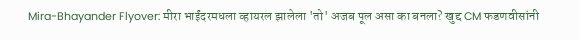Mira-Bhayander Flyover: मीरा भाईंदरमधला व्हायरल झालेला 'तो' अजब पूल असा का बनला? खुद्द CM फडणवीसांनी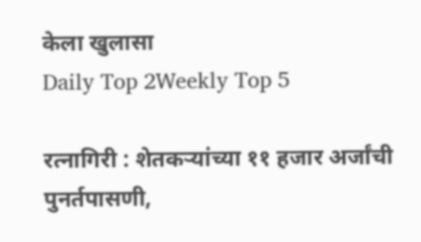केला खुलासा
Daily Top 2Weekly Top 5

रत्नागिरी : शेतकऱ्यांच्या ११ हजार अर्जांची पुनर्तपासणी,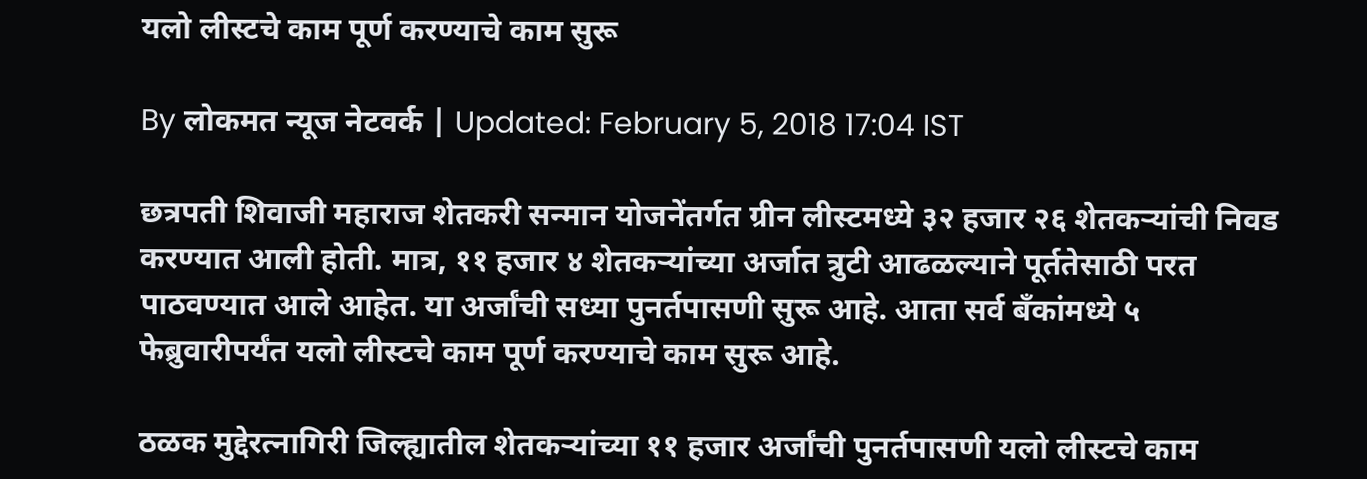यलो लीस्टचे काम पूर्ण करण्याचे काम सुरू

By लोकमत न्यूज नेटवर्क | Updated: February 5, 2018 17:04 IST

छत्रपती शिवाजी महाराज शेतकरी सन्मान योजनेंतर्गत ग्रीन लीस्टमध्ये ३२ हजार २६ शेतकऱ्यांची निवड करण्यात आली होती. मात्र, ११ हजार ४ शेतकऱ्यांच्या अर्जात त्रुटी आढळल्याने पूर्ततेसाठी परत पाठवण्यात आले आहेत. या अर्जांची सध्या पुनर्तपासणी सुरू आहे. आता सर्व बँकांमध्ये ५ फेब्रुवारीपर्यंत यलो लीस्टचे काम पूर्ण करण्याचे काम सुरू आहे.

ठळक मुद्देरत्नागिरी जिल्ह्यातील शेतकऱ्यांच्या ११ हजार अर्जांची पुनर्तपासणी यलो लीस्टचे काम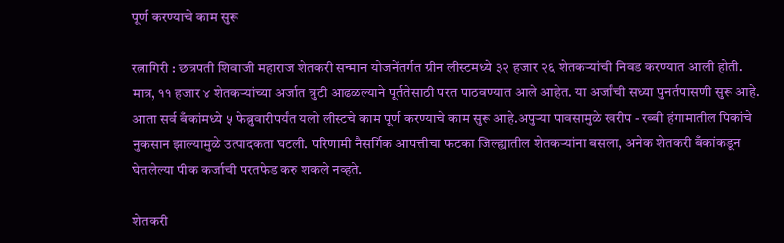पूर्ण करण्याचे काम सुरू

रत्नागिरी : छत्रपती शिवाजी महाराज शेतकरी सन्मान योजनेंतर्गत ग्रीन लीस्टमध्ये ३२ हजार २६ शेतकऱ्यांची निवड करण्यात आली होती. मात्र, ११ हजार ४ शेतकऱ्यांच्या अर्जात त्रुटी आढळल्याने पूर्ततेसाठी परत पाठवण्यात आले आहेत. या अर्जांची सध्या पुनर्तपासणी सुरू आहे. आता सर्व बँकांमध्ये ५ फेब्रुवारीपर्यंत यलो लीस्टचे काम पूर्ण करण्याचे काम सुरू आहे.अपुऱ्या पावसामुळे खरीप - रब्बी हंगामातील पिकांचे नुकसान झाल्यामुळे उत्पादकता घटली. परिणामी नैसर्गिक आपत्तीचा फटका जिल्ह्यातील शेतकऱ्यांना बसला, अनेक शेतकरी बँकांकडून घेतलेल्या पीक कर्जाची परतफेड करु शकले नव्हते.

शेतकरी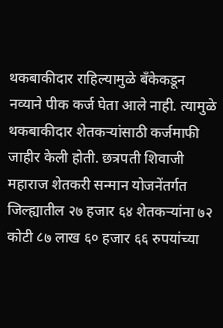थकबाकीदार राहिल्यामुळे बँकेकडून नव्याने पीक कर्ज घेता आले नाही. त्यामुळे थकबाकीदार शेतकऱ्यांसाठी कर्जमाफी जाहीर केली होती. छत्रपती शिवाजी महाराज शेतकरी सन्मान योजनेंतर्गत जिल्ह्यातील २७ हजार ६४ शेतकऱ्यांना ७२ कोटी ८७ लाख ६० हजार ६६ रुपयांच्या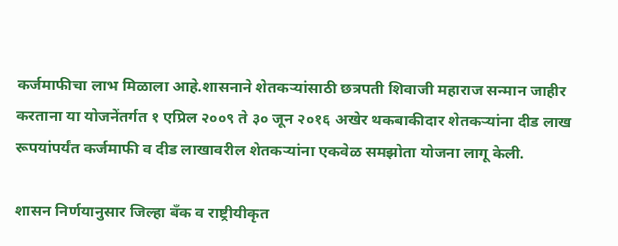कर्जमाफीचा लाभ मिळाला आहे.शासनाने शेतकऱ्यांसाठी छत्रपती शिवाजी महाराज सन्मान जाहीर करताना या योजनेंतर्गत १ एप्रिल २००९ ते ३० जून २०१६ अखेर थकबाकीदार शेतकऱ्यांना दीड लाख रूपयांपर्यंत कर्जमाफी व दीड लाखावरील शेतकऱ्यांना एकवेळ समझोता योजना लागू केली.

शासन निर्णयानुसार जिल्हा बँक व राष्ट्रीयीकृत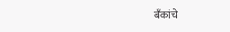बँकांचे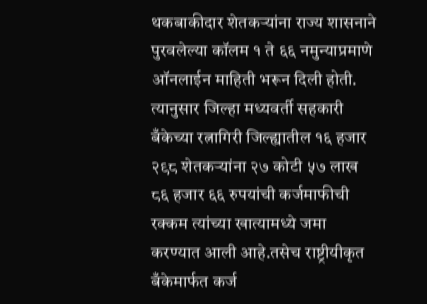थकबाकीदार शेतकऱ्यांना राज्य शासनाने पुरवलेल्या कॉलम १ ते ६६ नमुन्याप्रमाणे ऑनलाईन माहिती भरून दिली होती. त्यानुसार जिल्हा मध्यवर्ती सहकारी बँकेच्या रत्नागिरी जिल्ह्यातील १६ हजार २९८ शेतकऱ्यांना २७ कोटी ५७ लाख ८६ हजार ६६ रुपयांची कर्जमाफीची रक्कम त्यांच्या खात्यामध्ये जमा करण्यात आली आहे.तसेच राष्ट्रीयीकृत बँकेमार्फत कर्ज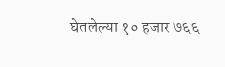घेतलेल्या १० हजार ७६६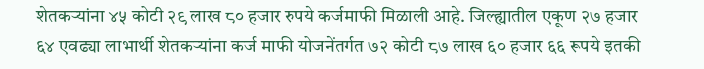शेतकऱ्यांना ४५ कोटी २९ लाख ८० हजार रुपये कर्जमाफी मिळाली आहे. जिल्ह्यातील एकूण २७ हजार ६४ एवढ्या लाभार्थी शेतकऱ्यांना कर्ज माफी योजनेंतर्गत ७२ कोटी ८७ लाख ६० हजार ६६ रूपये इतकी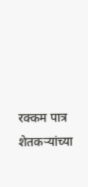रक्कम पात्र शेतकऱ्यांच्या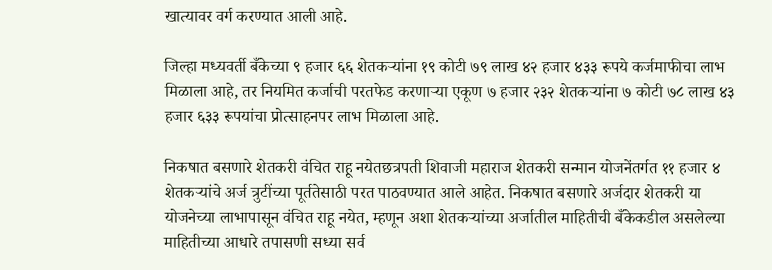खात्यावर वर्ग करण्यात आली आहे.

जिल्हा मध्यवर्ती बँकेच्या ९ हजार ६६ शेतकऱ्यांना १९ कोटी ७९ लाख ४२ हजार ४३३ रूपये कर्जमाफीचा लाभ मिळाला आहे, तर नियमित कर्जाची परतफेड करणाऱ्या एकूण ७ हजार २३२ शेतकऱ्यांना ७ कोटी ७८ लाख ४३ हजार ६३३ रूपयांचा प्रोत्साहनपर लाभ मिळाला आहे.

निकषात बसणारे शेतकरी वंचित राहू नयेतछत्रपती शिवाजी महाराज शेतकरी सन्मान योजनेंतर्गत ११ हजार ४ शेतकऱ्यांचे अर्ज त्रुटींच्या पूर्ततेसाठी परत पाठवण्यात आले आहेत. निकषात बसणारे अर्जदार शेतकरी या योजनेच्या लाभापासून वंचित राहू नयेत, म्हणून अशा शेतकऱ्यांच्या अर्जातील माहितीची बँकेकडील असलेल्या माहितीच्या आधारे तपासणी सध्या सर्व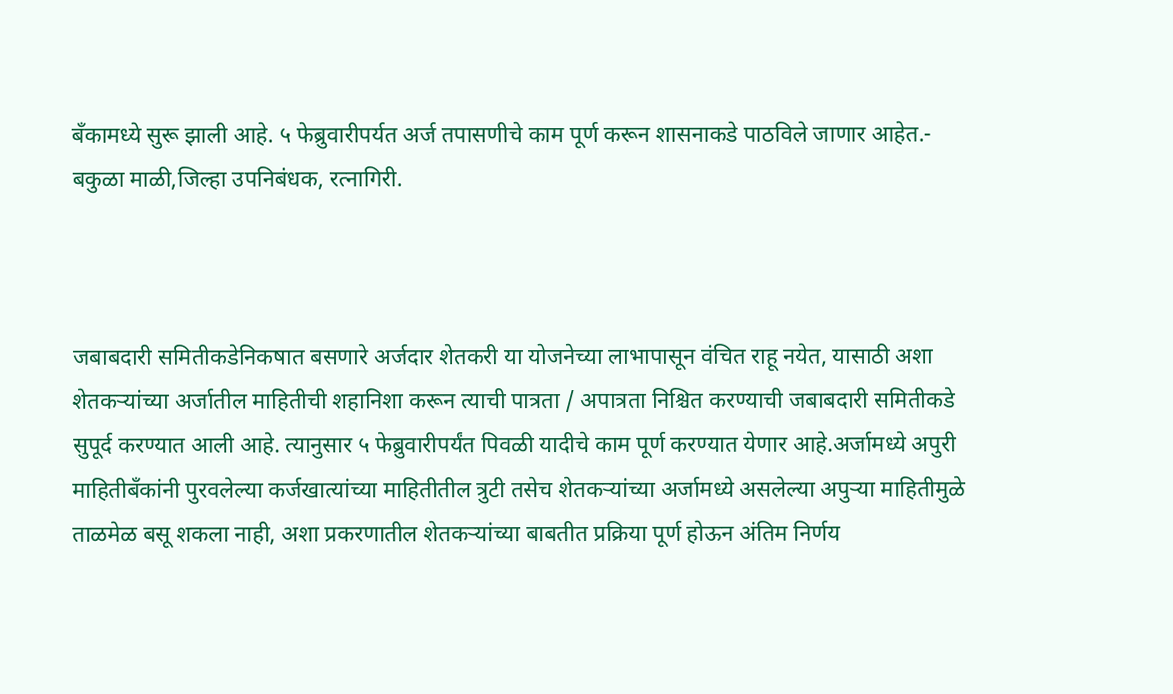बँकामध्ये सुरू झाली आहे. ५ फेब्रुवारीपर्यत अर्ज तपासणीचे काम पूर्ण करून शासनाकडे पाठविले जाणार आहेत.- बकुळा माळी,जिल्हा उपनिबंधक, रत्नागिरी.



जबाबदारी समितीकडेनिकषात बसणारे अर्जदार शेतकरी या योजनेच्या लाभापासून वंचित राहू नयेत, यासाठी अशा शेतकऱ्यांच्या अर्जातील माहितीची शहानिशा करून त्याची पात्रता / अपात्रता निश्चित करण्याची जबाबदारी समितीकडे सुपूर्द करण्यात आली आहे. त्यानुसार ५ फेब्रुवारीपर्यंत पिवळी यादीचे काम पूर्ण करण्यात येणार आहे.अर्जामध्ये अपुरी माहितीबँकांनी पुरवलेल्या कर्जखात्यांच्या माहितीतील त्रुटी तसेच शेतकऱ्यांच्या अर्जामध्ये असलेल्या अपुऱ्या माहितीमुळे ताळमेळ बसू शकला नाही, अशा प्रकरणातील शेतकऱ्यांच्या बाबतीत प्रक्रिया पूर्ण होऊन अंतिम निर्णय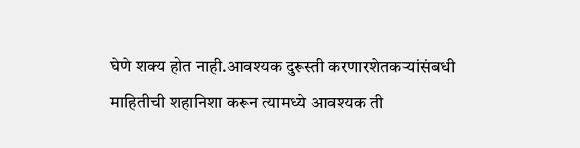घेणे शक्य होत नाही.आवश्यक दुरूस्ती करणारशेतकऱ्यांसंबधी माहितीची शहानिशा करून त्यामध्ये आवश्यक ती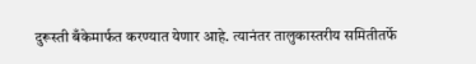दुरूस्ती बँकेमार्फत करण्यात येणार आहे. त्यानंतर तालुकास्तरीय समितीतर्फे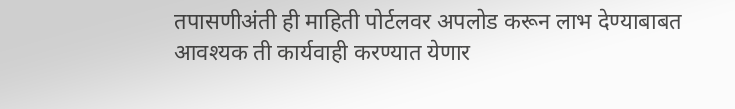तपासणीअंती ही माहिती पोर्टलवर अपलोड करून लाभ देण्याबाबत आवश्यक ती कार्यवाही करण्यात येणार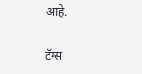आहे.

टॅग्स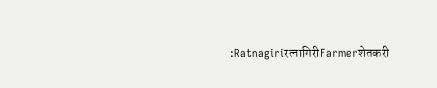:Ratnagiriरत्नागिरीFarmerशेतकरी